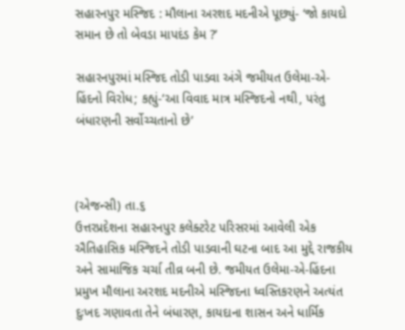સહારનપુર મસ્જિદ : મૌલાના અરશદ મદનીએ પૂછ્યું- ‘જો કાયદો સમાન છે તો બેવડા માપદંડ કેમ ?’

સહારનપુરમાં મસ્જિદ તોડી પાડવા અંગે જમીયત ઉલેમા-એ-હિંદનો વિરોધ; કહ્યું-‘આ વિવાદ માત્ર મસ્જિદનો નથી, પરંતુ બંધારણની સર્વોચ્ચતાનો છે’



(એજન્સી) તા.૬
ઉત્તરપ્રદેશના સહારનપુર કલેક્ટરેટ પરિસરમાં આવેલી એક ઐતિહાસિક મસ્જિદને તોડી પાડવાની ઘટના બાદ આ મુદ્દે રાજકીય અને સામાજિક ચર્ચા તીવ્ર બની છે. જમીયત ઉલેમા-એ-હિંદના પ્રમુખ મૌલાના અરશદ મદનીએ મસ્જિદના ધ્વસ્તિકરણને અત્યંત દુઃખદ ગણાવતા તેને બંધારણ, કાયદાના શાસન અને ધાર્મિક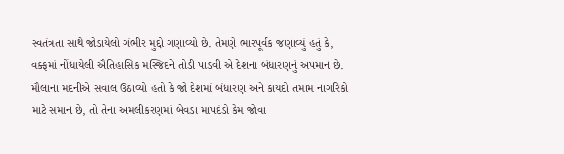સ્વતંત્રતા સાથે જોડાયેલો ગંભીર મુદ્દો ગણાવ્યો છે. તેમણે ભારપૂર્વક જણાવ્યું હતું કે, વક્ફમાં નોંધાયેલી ઐતિહાસિક મસ્જિદને તોડી પાડવી એ દેશના બંધારણનું અપમાન છે. મૌલાના મદનીએ સવાલ ઉઠાવ્યો હતો કે જો દેશમાં બંધારણ અને કાયદો તમામ નાગરિકો માટે સમાન છે, તો તેના અમલીકરણમાં બેવડા માપદંડો કેમ જોવા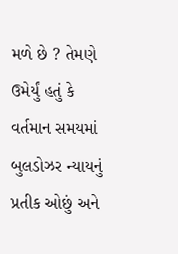મળે છે ? તેમણે ઉમેર્યું હતું કે વર્તમાન સમયમાં બુલડોઝર ન્યાયનું પ્રતીક ઓછું અને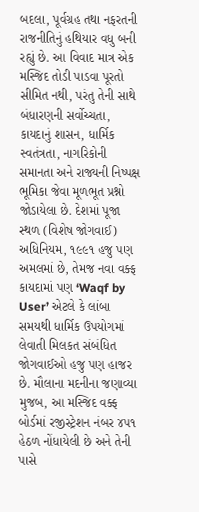બદલા, પૂર્વગ્રહ તથા નફરતની રાજનીતિનું હથિયાર વધુ બની રહ્યું છે. આ વિવાદ માત્ર એક મસ્જિદ તોડી પાડવા પૂરતો સીમિત નથી, પરંતુ તેની સાથે બંધારણની સર્વોચ્ચતા, કાયદાનું શાસન, ધાર્મિક સ્વતંત્રતા, નાગરિકોની સમાનતા અને રાજ્યની નિષ્પક્ષ ભૂમિકા જેવા મૂળભૂત પ્રશ્નો જોડાયેલા છે. દેશમાં પૂજા સ્થળ (વિશેષ જોગવાઈ) અધિનિયમ, ૧૯૯૧ હજુ પણ અમલમાં છે, તેમજ નવા વક્ફ કાયદામાં પણ ‘Waqf by User’ એટલે કે લાંબા સમયથી ધાર્મિક ઉપયોગમાં લેવાતી મિલકત સંબંધિત જોગવાઈઓ હજુ પણ હાજર છે. મૌલાના મદનીના જણાવ્યા મુજબ, આ મસ્જિદ વક્ફ બોર્ડમાં રજીસ્ટ્રેશન નંબર ૪૫૧ હેઠળ નોંધાયેલી છે અને તેની પાસે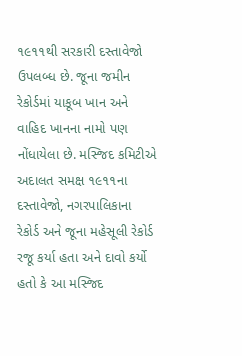૧૯૧૧થી સરકારી દસ્તાવેજો ઉપલબ્ધ છે. જૂના જમીન રેકોર્ડમાં યાકૂબ ખાન અને વાહિદ ખાનના નામો પણ નોંધાયેલા છે. મસ્જિદ કમિટીએ અદાલત સમક્ષ ૧૯૧૧ના દસ્તાવેજો, નગરપાલિકાના રેકોર્ડ અને જૂના મહેસૂલી રેકોર્ડ રજૂ કર્યા હતા અને દાવો કર્યો હતો કે આ મસ્જિદ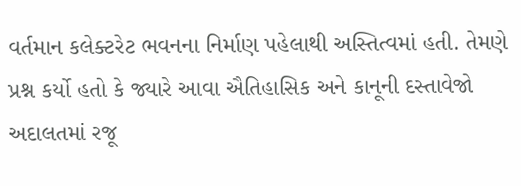વર્તમાન કલેક્ટરેટ ભવનના નિર્માણ પહેલાથી અસ્તિત્વમાં હતી. તેમણે પ્રશ્ન કર્યો હતો કે જ્યારે આવા ઐતિહાસિક અને કાનૂની દસ્તાવેજો અદાલતમાં રજૂ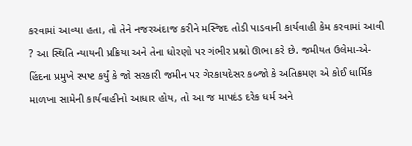કરવામાં આવ્યા હતા, તો તેને નજરઅંદાજ કરીને મસ્જિદ તોડી પાડવાની કાર્યવાહી કેમ કરવામાં આવી ? આ સ્થિતિ ન્યાયની પ્રક્રિયા અને તેના ધોરણો પર ગંભીર પ્રશ્નો ઊભા કરે છે. જમીયત ઉલેમા-એ-હિંદના પ્રમુખે સ્પષ્ટ કર્યું કે જો સરકારી જમીન પર ગેરકાયદેસર કબ્જો કે અતિક્રમણ એ કોઈ ધાર્મિક માળખા સામેની કાર્યવાહીનો આધાર હોય, તો આ જ માપદંડ દરેક ધર્મ અને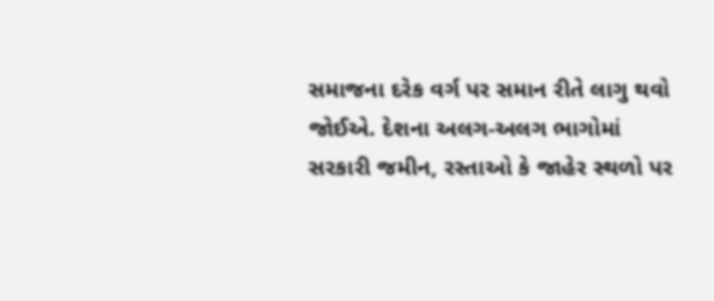સમાજના દરેક વર્ગ પર સમાન રીતે લાગુ થવો જોઈએ. દેશના અલગ-અલગ ભાગોમાં સરકારી જમીન, રસ્તાઓ કે જાહેર સ્થળો પર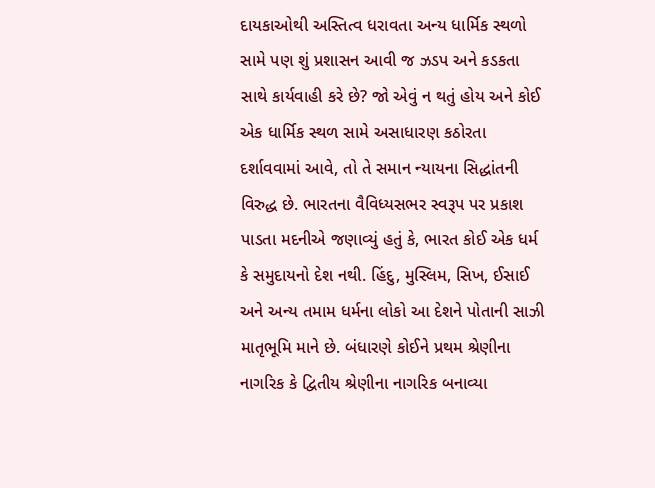દાયકાઓથી અસ્તિત્વ ધરાવતા અન્ય ધાર્મિક સ્થળો સામે પણ શું પ્રશાસન આવી જ ઝડપ અને કડકતા સાથે કાર્યવાહી કરે છે? જો એવું ન થતું હોય અને કોઈ એક ધાર્મિક સ્થળ સામે અસાધારણ કઠોરતા દર્શાવવામાં આવે, તો તે સમાન ન્યાયના સિદ્ધાંતની વિરુદ્ધ છે. ભારતના વૈવિધ્યસભર સ્વરૂપ પર પ્રકાશ પાડતા મદનીએ જણાવ્યું હતું કે, ભારત કોઈ એક ધર્મ કે સમુદાયનો દેશ નથી. હિંદુ, મુસ્લિમ, સિખ, ઈસાઈ અને અન્ય તમામ ધર્મના લોકો આ દેશને પોતાની સાઝી માતૃભૂમિ માને છે. બંધારણે કોઈને પ્રથમ શ્રેણીના નાગરિક કે દ્વિતીય શ્રેણીના નાગરિક બનાવ્યા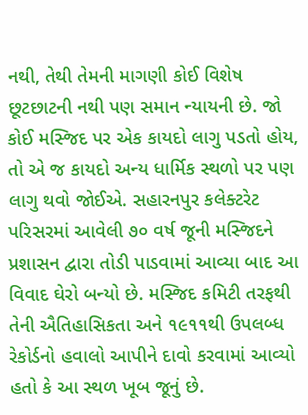નથી, તેથી તેમની માગણી કોઈ વિશેષ છૂટછાટની નથી પણ સમાન ન્યાયની છે. જો કોઈ મસ્જિદ પર એક કાયદો લાગુ પડતો હોય, તો એ જ કાયદો અન્ય ધાર્મિક સ્થળો પર પણ લાગુ થવો જોઈએ. સહારનપુર કલેક્ટરેટ પરિસરમાં આવેલી ૭૦ વર્ષ જૂની મસ્જિદને પ્રશાસન દ્વારા તોડી પાડવામાં આવ્યા બાદ આ વિવાદ ઘેરો બન્યો છે. મસ્જિદ કમિટી તરફથી તેની ઐતિહાસિકતા અને ૧૯૧૧થી ઉપલબ્ધ રેકોર્ડનો હવાલો આપીને દાવો કરવામાં આવ્યો હતો કે આ સ્થળ ખૂબ જૂનું છે.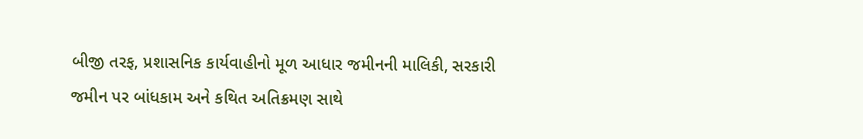બીજી તરફ, પ્રશાસનિક કાર્યવાહીનો મૂળ આધાર જમીનની માલિકી, સરકારી જમીન પર બાંધકામ અને કથિત અતિક્રમણ સાથે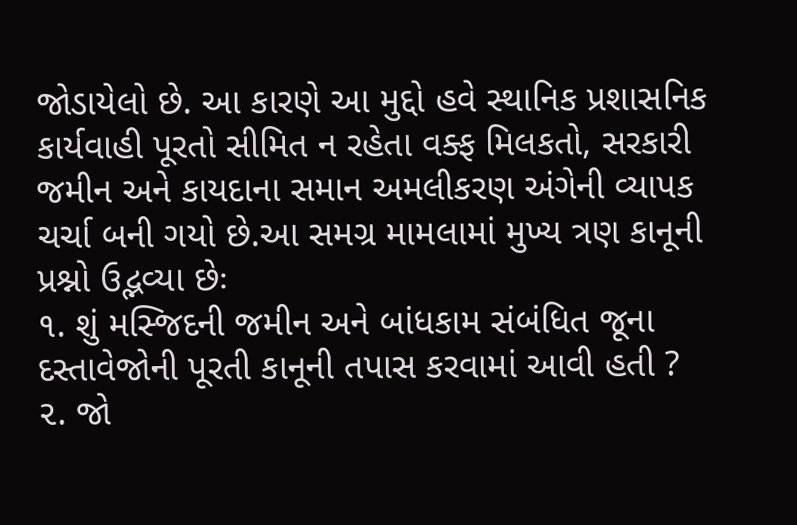જોડાયેલો છે. આ કારણે આ મુદ્દો હવે સ્થાનિક પ્રશાસનિક કાર્યવાહી પૂરતો સીમિત ન રહેતા વક્ફ મિલકતો, સરકારી જમીન અને કાયદાના સમાન અમલીકરણ અંગેની વ્યાપક ચર્ચા બની ગયો છે.આ સમગ્ર મામલામાં મુખ્ય ત્રણ કાનૂની પ્રશ્નો ઉદ્ભવ્યા છેઃ
૧. શું મસ્જિદની જમીન અને બાંધકામ સંબંધિત જૂના દસ્તાવેજોની પૂરતી કાનૂની તપાસ કરવામાં આવી હતી ?
૨. જો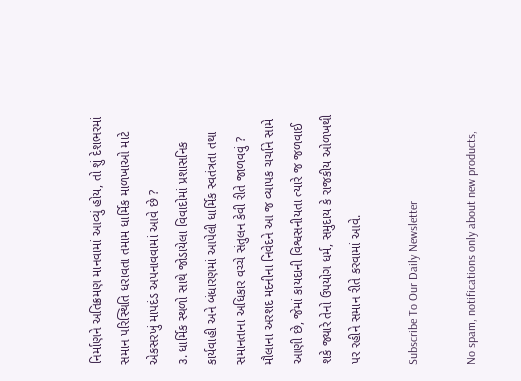નિર્માણને અતિક્રમણ માનવામાં આવ્યું હોય, તો શું દેશભરમાં સમાન પરિસ્થિતિ ધરાવતા તમામ ધાર્મિક માળખાઓ માટે એકસરખું માપદંડ અપનાવવામાં આવે છે ?
૩. ધાર્મિક સ્થળો સાથે જોડાયેલા વિવાદોમાં પ્રશાસનિક કાર્યવાહી અને બંધારણમાં આપેલી ધાર્મિક સ્વતંત્રતા તથા સમાનતાના અધિકાર વચ્ચે સંતુલન કેવી રીતે જાળવવું ?
મૌલાના અરશદ મદનીના નિવેદને આ જ વ્યાપક ચર્ચાને સામે આણી છે, જેમાં કાયદાની વિશ્વસનીયતા ત્યારે જ જળવાઈ શકે જ્યારે તેનો ઉપયોગ ધર્મ, સમુદાય કે રાજકીય ઓળખથી પર રહીને સમાન રીતે કરવામાં આવે.

Subscribe To Our Daily Newsletter

No spam, notifications only about new products,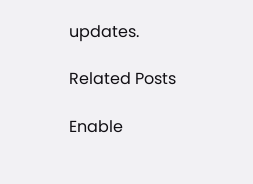updates.

Related Posts

Enable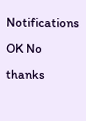Notifications OK No thanks